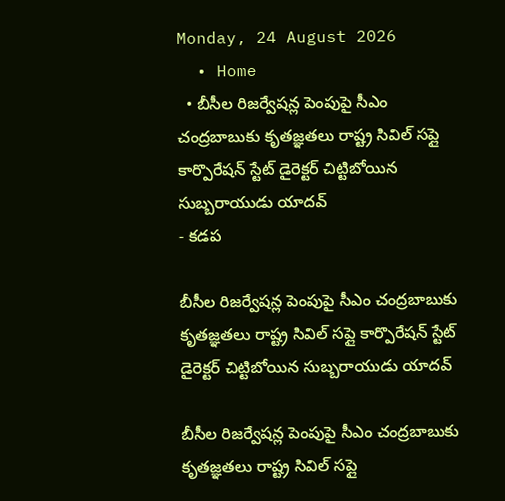Monday, 24 August 2026
  • Home
  • బీసీల రిజర్వేషన్ల పెంపుపై సీఎం చంద్రబాబుకు కృతజ్ఞతలు రాష్ట్ర సివిల్ సప్లై కార్పొరేషన్ స్టేట్ డైరెక్టర్ చిట్టిబోయిన సుబ్బరాయుడు యాదవ్
- కడప

బీసీల రిజర్వేషన్ల పెంపుపై సీఎం చంద్రబాబుకు కృతజ్ఞతలు రాష్ట్ర సివిల్ సప్లై కార్పొరేషన్ స్టేట్ డైరెక్టర్ చిట్టిబోయిన సుబ్బరాయుడు యాదవ్

బీసీల రిజర్వేషన్ల పెంపుపై సీఎం చంద్రబాబుకు కృతజ్ఞతలు రాష్ట్ర సివిల్ సప్లై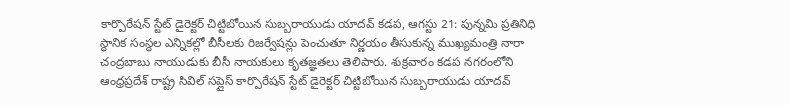కార్పొరేషన్ స్టేట్ డైరెక్టర్ చిట్టిబోయిన సుబ్బరాయుడు యాదవ్ కడప, ఆగస్టు 21: పున్నమి ప్రతినిధి స్థానిక సంస్థల ఎన్నికల్లో బీసీలకు రిజర్వేషన్లు పెంచుతూ నిర్ణయం తీసుకున్న ముఖ్యమంత్రి నారా చంద్రబాబు నాయుడుకు బీసీ నాయకులు కృతజ్ఞతలు తెలిపారు. శుక్రవారం కడప నగరంలోని ఆంధ్రప్రదేశ్ రాష్ట్ర సివిల్ సప్లైస్ కార్పొరేషన్ స్టేట్ డైరెక్టర్ చిట్టిబోయిన సుబ్బరాయుడు యాదవ్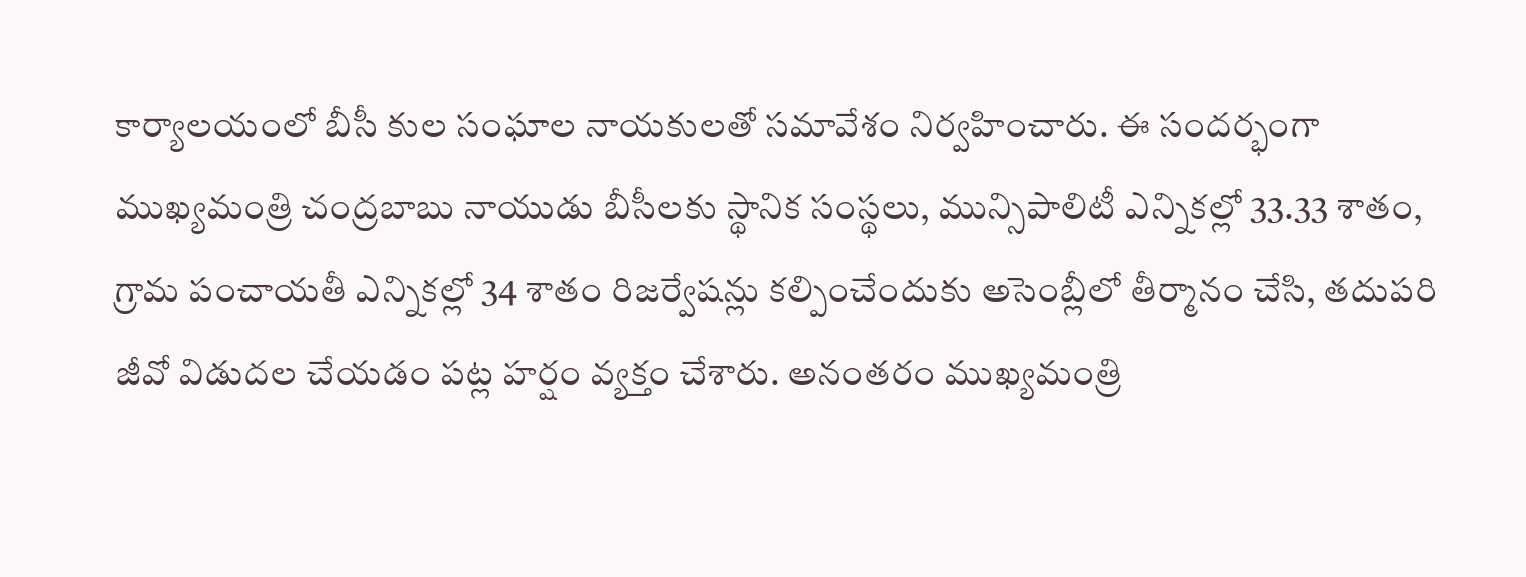కార్యాలయంలో బీసీ కుల సంఘాల నాయకులతో సమావేశం నిర్వహించారు. ఈ సందర్భంగా ముఖ్యమంత్రి చంద్రబాబు నాయుడు బీసీలకు స్థానిక సంస్థలు, మున్సిపాలిటీ ఎన్నికల్లో 33.33 శాతం, గ్రామ పంచాయతీ ఎన్నికల్లో 34 శాతం రిజర్వేషన్లు కల్పించేందుకు అసెంబ్లీలో తీర్మానం చేసి, తదుపరి జీవో విడుదల చేయడం పట్ల హర్షం వ్యక్తం చేశారు. అనంతరం ముఖ్యమంత్రి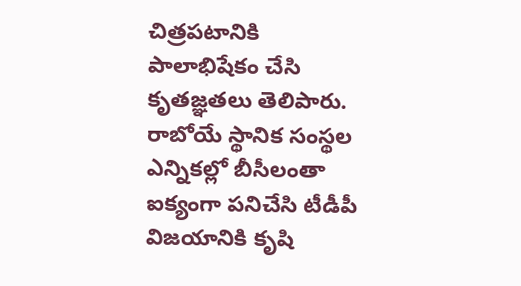చిత్రపటానికి పాలాభిషేకం చేసి కృతజ్ఞతలు తెలిపారు. రాబోయే స్థానిక సంస్థల ఎన్నికల్లో బీసీలంతా ఐక్యంగా పనిచేసి టీడీపీ విజయానికి కృషి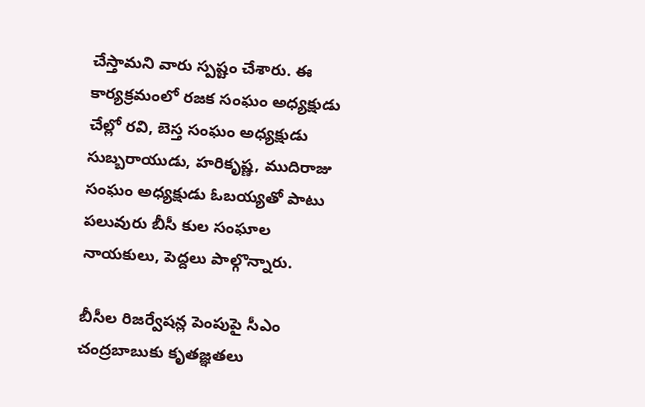చేస్తామని వారు స్పష్టం చేశారు. ఈ కార్యక్రమంలో రజక సంఘం అధ్యక్షుడు చేల్లో రవి, బెస్త సంఘం అధ్యక్షుడు సుబ్బరాయుడు, హరికృష్ణ, ముదిరాజు సంఘం అధ్యక్షుడు ఓబయ్యతో పాటు పలువురు బీసీ కుల సంఘాల నాయకులు, పెద్దలు పాల్గొన్నారు.

బీసీల రిజర్వేషన్ల పెంపుపై సీఎం చంద్రబాబుకు కృతజ్ఞతలు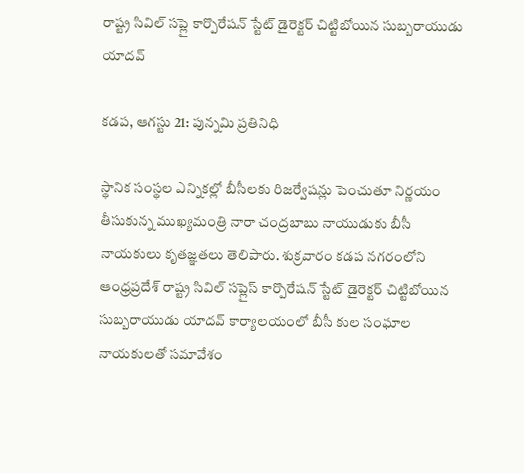రాష్ట్ర సివిల్ సప్లై కార్పొరేషన్ స్టేట్ డైరెక్టర్ చిట్టిబోయిన సుబ్బరాయుడు యాదవ్

కడప, ఆగస్టు 21: పున్నమి ప్రతినిధి

స్థానిక సంస్థల ఎన్నికల్లో బీసీలకు రిజర్వేషన్లు పెంచుతూ నిర్ణయం తీసుకున్న ముఖ్యమంత్రి నారా చంద్రబాబు నాయుడుకు బీసీ నాయకులు కృతజ్ఞతలు తెలిపారు. శుక్రవారం కడప నగరంలోని ఆంధ్రప్రదేశ్ రాష్ట్ర సివిల్ సప్లైస్ కార్పొరేషన్ స్టేట్ డైరెక్టర్ చిట్టిబోయిన సుబ్బరాయుడు యాదవ్ కార్యాలయంలో బీసీ కుల సంఘాల నాయకులతో సమావేశం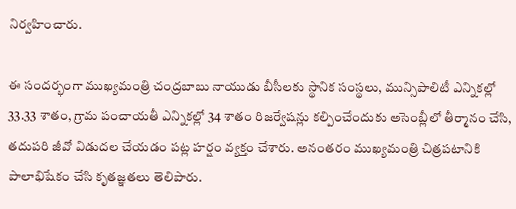నిర్వహించారు.

ఈ సందర్భంగా ముఖ్యమంత్రి చంద్రబాబు నాయుడు బీసీలకు స్థానిక సంస్థలు, మున్సిపాలిటీ ఎన్నికల్లో 33.33 శాతం, గ్రామ పంచాయతీ ఎన్నికల్లో 34 శాతం రిజర్వేషన్లు కల్పించేందుకు అసెంబ్లీలో తీర్మానం చేసి, తదుపరి జీవో విడుదల చేయడం పట్ల హర్షం వ్యక్తం చేశారు. అనంతరం ముఖ్యమంత్రి చిత్రపటానికి పాలాభిషేకం చేసి కృతజ్ఞతలు తెలిపారు.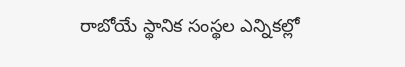రాబోయే స్థానిక సంస్థల ఎన్నికల్లో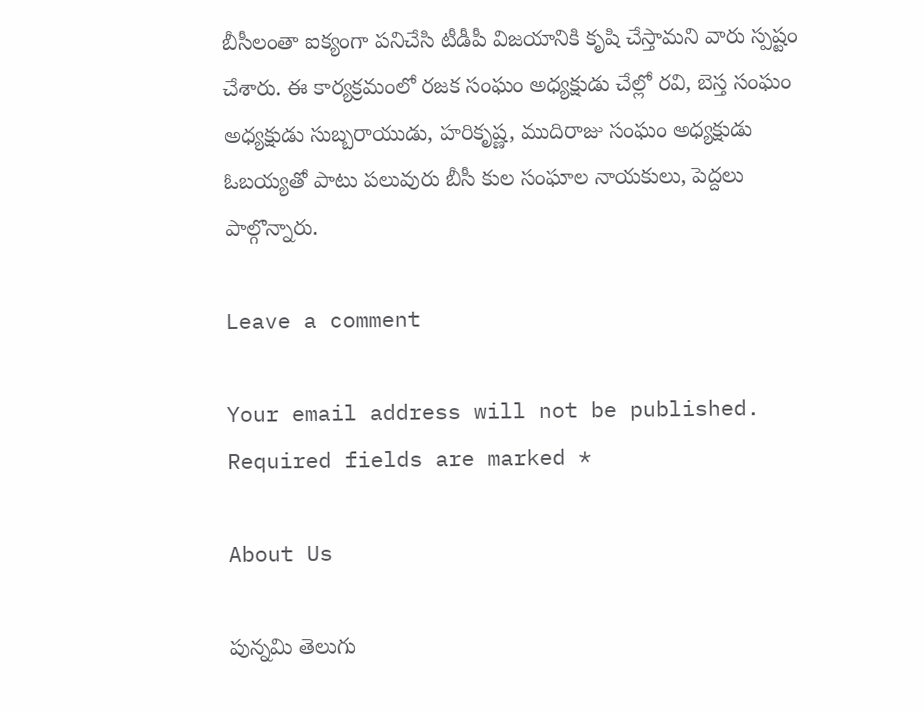బీసీలంతా ఐక్యంగా పనిచేసి టీడీపీ విజయానికి కృషి చేస్తామని వారు స్పష్టం చేశారు. ఈ కార్యక్రమంలో రజక సంఘం అధ్యక్షుడు చేల్లో రవి, బెస్త సంఘం అధ్యక్షుడు సుబ్బరాయుడు, హరికృష్ణ, ముదిరాజు సంఘం అధ్యక్షుడు ఓబయ్యతో పాటు పలువురు బీసీ కుల సంఘాల నాయకులు, పెద్దలు పాల్గొన్నారు.

Leave a comment

Your email address will not be published. Required fields are marked *

About Us

పున్నమి తెలుగు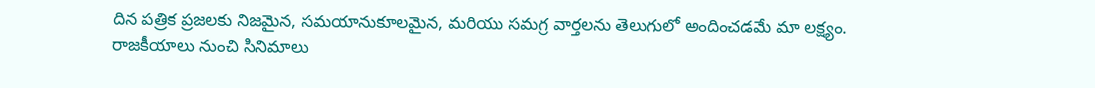దిన పత్రిక ప్రజలకు నిజమైన, సమయానుకూలమైన, మరియు సమగ్ర వార్తలను తెలుగులో అందించడమే మా లక్ష్యం.
రాజకీయాలు నుంచి సినిమాలు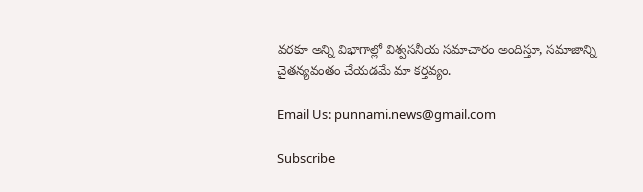వరకూ అన్ని విభాగాల్లో విశ్వసనీయ సమాచారం అందిస్తూ, సమాజాన్ని చైతన్యవంతం చేయడమే మా కర్తవ్యం.

Email Us: punnami.news@gmail.com

Subscribe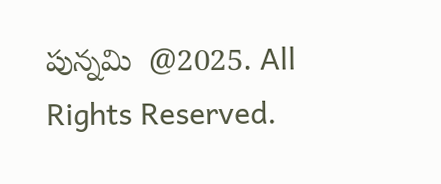పున్నమి  @2025. All Rights Reserved.